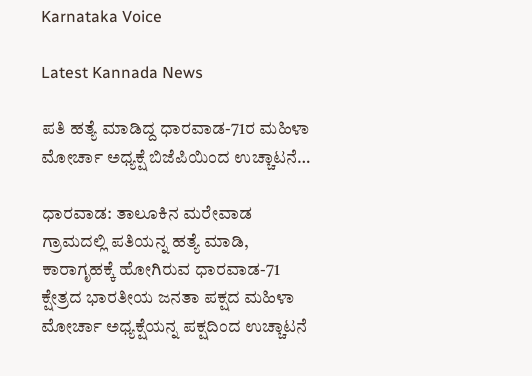Karnataka Voice

Latest Kannada News

ಪತಿ ಹತ್ಯೆ ಮಾಡಿದ್ದ ಧಾರವಾಡ-71ರ ಮಹಿಳಾ ಮೋರ್ಚಾ ಅಧ್ಯಕ್ಷೆ ಬಿಜೆಪಿಯಿಂದ ಉಚ್ಚಾಟನೆ…

ಧಾರವಾಡ: ತಾಲೂಕಿನ ಮರೇವಾಡ ಗ್ರಾಮದಲ್ಲಿ ಪತಿಯನ್ನ ಹತ್ಯೆ ಮಾಡಿ, ಕಾರಾಗೃಹಕ್ಕೆ ಹೋಗಿರುವ ಧಾರವಾಡ-71 ಕ್ಷೇತ್ರದ ಭಾರತೀಯ ಜನತಾ ಪಕ್ಷದ ಮಹಿಳಾ ಮೋರ್ಚಾ ಅಧ್ಯಕ್ಷೆಯನ್ನ ಪಕ್ಷದಿಂದ ಉಚ್ಚಾಟನೆ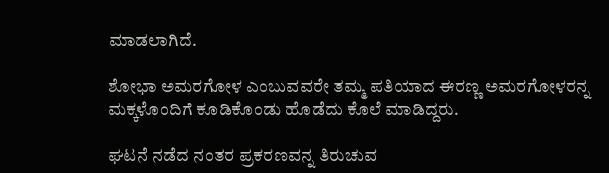ಮಾಡಲಾಗಿದೆ.

ಶೋಭಾ ಅಮರಗೋಳ ಎಂಬುವವರೇ ತಮ್ಮ ಪತಿಯಾದ ಈರಣ್ಣ ಅಮರಗೋಳರನ್ನ ಮಕ್ಕಳೊಂದಿಗೆ ಕೂಡಿಕೊಂಡು ಹೊಡೆದು ಕೊಲೆ ಮಾಡಿದ್ದರು.

ಘಟನೆ ನಡೆದ ನಂತರ ಪ್ರಕರಣವನ್ನ ತಿರುಚುವ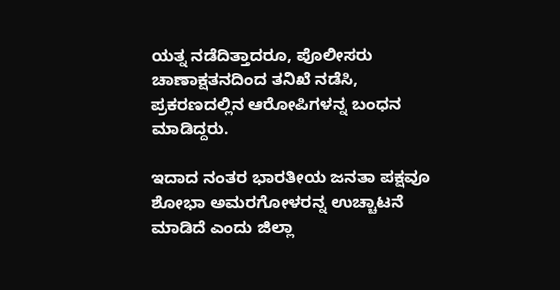ಯತ್ನ ನಡೆದಿತ್ತಾದರೂ, ಪೊಲೀಸರು ಚಾಣಾಕ್ಷತನದಿಂದ ತನಿಖೆ ನಡೆಸಿ, ಪ್ರಕರಣದಲ್ಲಿನ ಆರೋಪಿಗಳನ್ನ ಬಂಧನ ಮಾಡಿದ್ದರು.

ಇದಾದ ನಂತರ ಭಾರತೀಯ ಜನತಾ ಪಕ್ಷವೂ ಶೋಭಾ ಅಮರಗೋಳರನ್ನ ಉಚ್ಚಾಟನೆ ಮಾಡಿದೆ ಎಂದು ಜಿಲ್ಲಾ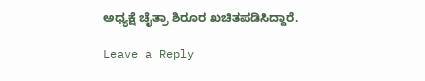ಅಧ್ಯಕ್ಷೆ ಚೈತ್ರಾ ಶಿರೂರ ಖಚಿತಪಡಿಸಿದ್ದಾರೆ.

Leave a Reply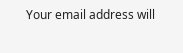Your email address will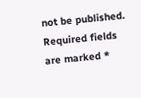not be published. Required fields are marked *